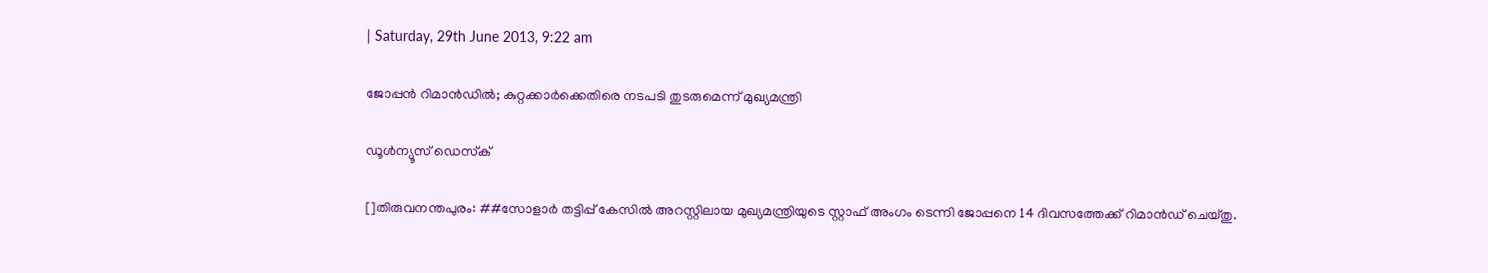| Saturday, 29th June 2013, 9:22 am

ജോപ്പന്‍ റിമാന്‍ഡില്‍; കുറ്റക്കാര്‍ക്കെതിരെ നടപടി തുടരുമെന്ന് മുഖ്യമന്ത്രി

ഡൂള്‍ന്യൂസ് ഡെസ്‌ക്

[]തിരുവനന്തപുരം: ##സോളാര്‍ തട്ടിപ്പ് കേസില്‍ അറസ്റ്റിലായ മുഖ്യമന്ത്രിയുടെ സ്റ്റാഫ് അംഗം ടെന്നി ജോപ്പനെ 14 ദിവസത്തേക്ക് റിമാന്‍ഡ് ചെയ്തു.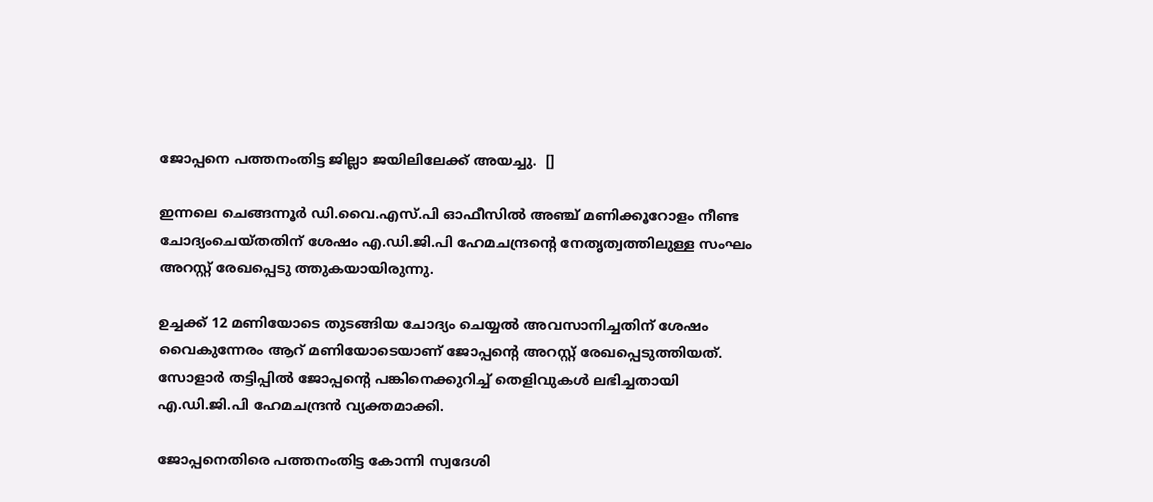ജോപ്പനെ പത്തനംതിട്ട ജില്ലാ ജയിലിലേക്ക് അയച്ചു.  []

ഇന്നലെ ചെങ്ങന്നൂര്‍ ഡി.വൈ.എസ്.പി ഓഫീസില്‍ അഞ്ച് മണിക്കൂറോളം നീണ്ട ചോദ്യംചെയ്തതിന് ശേഷം എ.ഡി.ജി.പി ഹേമചന്ദ്രന്റെ നേതൃത്വത്തിലുള്ള സംഘം അറസ്റ്റ് രേഖപ്പെടു ത്തുകയായിരുന്നു.

ഉച്ചക്ക് 12 മണിയോടെ തുടങ്ങിയ ചോദ്യം ചെയ്യല്‍ അവസാനിച്ചതിന് ശേഷം വൈകുന്നേരം ആറ് മണിയോടെയാണ് ജോപ്പന്റെ അറസ്റ്റ് രേഖപ്പെടുത്തിയത്. സോളാര്‍ തട്ടിപ്പില്‍ ജോപ്പന്റെ പങ്കിനെക്കുറിച്ച് തെളിവുകള്‍ ലഭിച്ചതായി എ.ഡി.ജി.പി ഹേമചന്ദ്രന്‍ വ്യക്തമാക്കി.

ജോപ്പനെതിരെ പത്തനംതിട്ട കോന്നി സ്വദേശി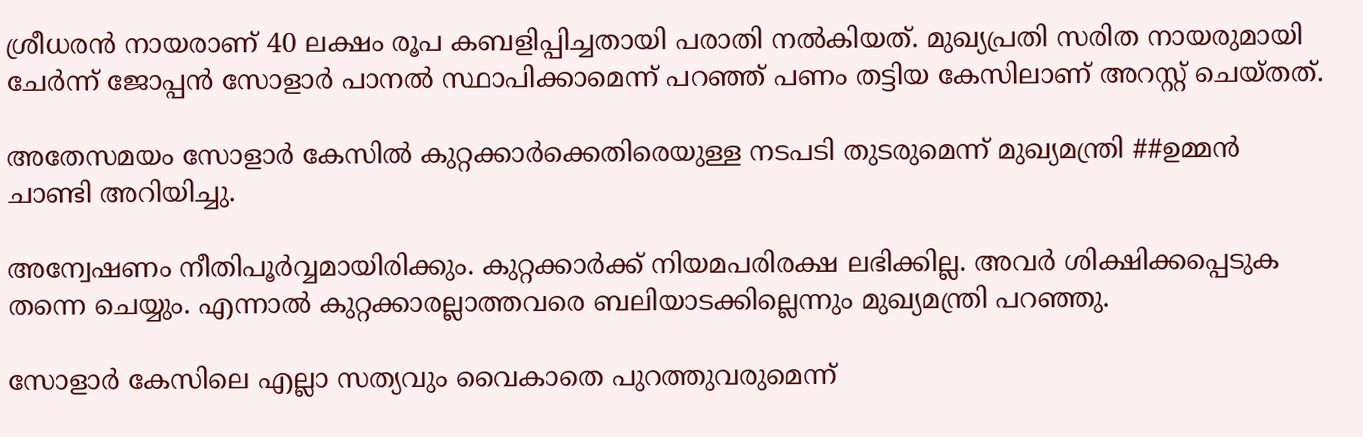ശ്രീധരന്‍ നായരാണ് 40 ലക്ഷം രൂപ കബളിപ്പിച്ചതായി പരാതി നല്‍കിയത്. മുഖ്യപ്രതി സരിത നായരുമായി ചേര്‍ന്ന് ജോപ്പന്‍ സോളാര്‍ പാനല്‍ സ്ഥാപിക്കാമെന്ന് പറഞ്ഞ് പണം തട്ടിയ കേസിലാണ് അറസ്റ്റ് ചെയ്തത്.

അതേസമയം സോളാര്‍ കേസില്‍ കുറ്റക്കാര്‍ക്കെതിരെയുള്ള നടപടി തുടരുമെന്ന് മുഖ്യമന്ത്രി ##ഉമ്മന്‍ ചാണ്ടി അറിയിച്ചു.

അന്വേഷണം നീതിപൂര്‍വ്വമായിരിക്കും. കുറ്റക്കാര്‍ക്ക് നിയമപരിരക്ഷ ലഭിക്കില്ല. അവര്‍ ശിക്ഷിക്കപ്പെടുക തന്നെ ചെയ്യും. എന്നാല്‍ കുറ്റക്കാരല്ലാത്തവരെ ബലിയാടക്കില്ലെന്നും മുഖ്യമന്ത്രി പറഞ്ഞു.

സോളാര്‍ കേസിലെ എല്ലാ സത്യവും വൈകാതെ പുറത്തുവരുമെന്ന്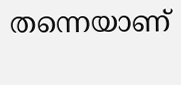തന്നെയാണ്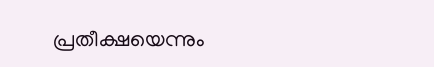പ്രതീക്ഷയെന്നും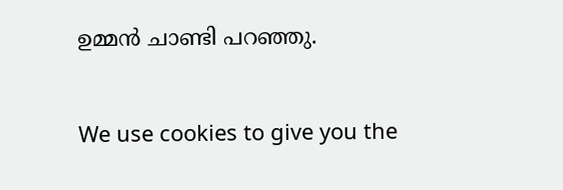ഉമ്മന്‍ ചാണ്ടി പറഞ്ഞു.

We use cookies to give you the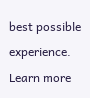best possible experience. Learn more